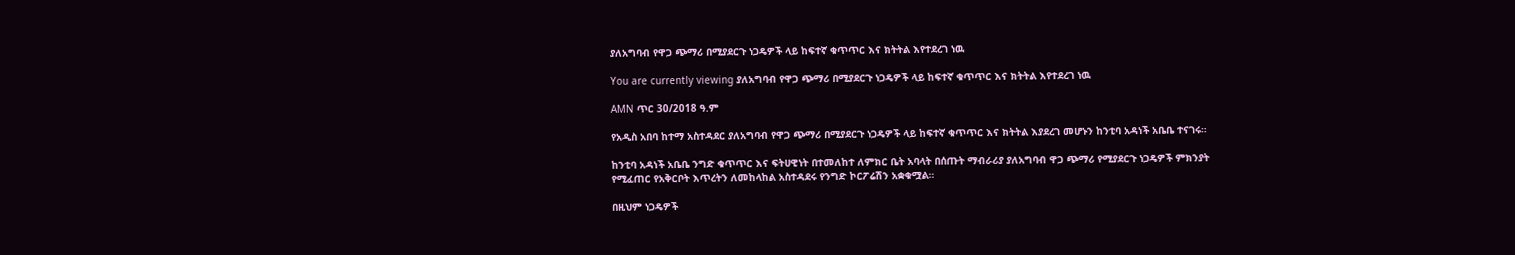ያለአግባብ የዋጋ ጭማሪ በሚያደርጉ ነጋዴዎች ላይ ከፍተኛ ቁጥጥር እና ክትትል እየተደረገ ነዉ

You are currently viewing ያለአግባብ የዋጋ ጭማሪ በሚያደርጉ ነጋዴዎች ላይ ከፍተኛ ቁጥጥር እና ክትትል እየተደረገ ነዉ

AMN ጥር 30/2018 ዓ.ም

የአዲስ አበባ ከተማ አስተዳደር ያለአግባብ የዋጋ ጭማሪ በሚያደርጉ ነጋዴዎች ላይ ከፍተኛ ቁጥጥር እና ክትትል እያደረገ መሆኑን ከንቲባ አዳነች አቤቤ ተናገሩ።

ከንቲባ አዳነች አቤቤ ንግድ ቁጥጥር እና ፍትሀዊነት በተመለከተ ለምክር ቤት አባላት በሰጡት ማብራሪያ ያለአግባብ ዋጋ ጭማሪ የሚያደርጉ ነጋዴዎች ምክንያት የሚፈጠር የአቅርቦት እጥረትን ለመከላከል አስተዳደሩ የንግድ ኮርፖሬሽን አቋቁሟል።

በዚህም ነጋዴዎች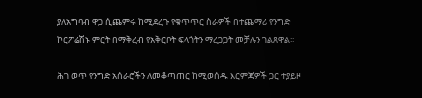ያለአግባብ ዋጋ ሲጨምሩ ከሚደረጉ የቁጥጥር ስራዎች በተጨማሪ የንግድ ኮርፖሬሽኑ ምርት በማቅረብ የአቅርቦት ፍላጎትን ማረጋጋት መቻሉን ገልጸዋል፡፡

ሕገ ወጥ የንግድ አሰራሮችን ለመቆጣጠር ከሚወሰዱ እርምጃዎች ጋር ተያይዞ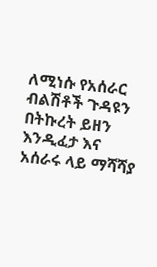ለሚነሱ የአሰራር ብልሽቶች ጉዳዩን በትኩረት ይዘን እንዲፈታ እና አሰራሩ ላይ ማሻሻያ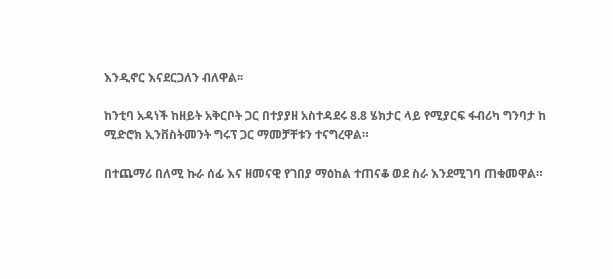እንዲኖር እናደርጋለን ብለዋል፡፡

ከንቲባ አዳነች ከዘይት አቅርቦት ጋር በተያያዘ አስተዳደሩ 8.8 ሄክታር ላይ የሚያርፍ ፋብሪካ ግንባታ ከ ሚድሮክ ኢንቨስትመንት ግሩፕ ጋር ማመቻቸቱን ተናግረዋል።

በተጨማሪ በለሚ ኩራ ሰፊ እና ዘመናዊ የገበያ ማዕከል ተጠናቆ ወደ ስራ እንደሚገባ ጠቁመዋል።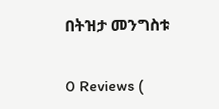በትዝታ መንግስቱ

0 Reviews (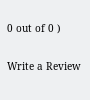0 out of 0 )

Write a Review